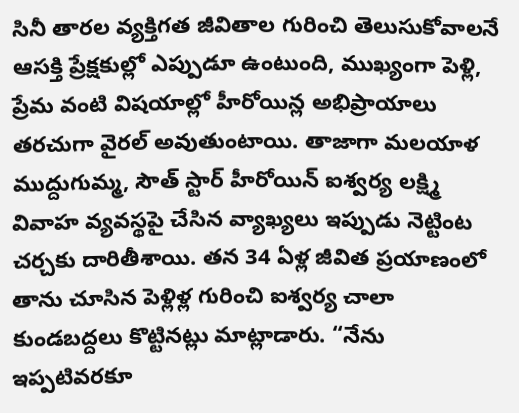సినీ తారల వ్యక్తిగత జీవితాల గురించి తెలుసుకోవాలనే ఆసక్తి ప్రేక్షకుల్లో ఎప్పుడూ ఉంటుంది, ముఖ్యంగా పెళ్లి, ప్రేమ వంటి విషయాల్లో హీరోయిన్ల అభిప్రాయాలు తరచుగా వైరల్ అవుతుంటాయి. తాజాగా మలయాళ ముద్దుగుమ్మ, సౌత్ స్టార్ హీరోయిన్ ఐశ్వర్య లక్ష్మి వివాహ వ్యవస్థపై చేసిన వ్యాఖ్యలు ఇప్పుడు నెట్టింట చర్చకు దారితీశాయి. తన 34 ఏళ్ల జీవిత ప్రయాణంలో తాను చూసిన పెళ్లిళ్ల గురించి ఐశ్వర్య చాలా కుండబద్దలు కొట్టినట్లు మాట్లాడారు. “నేను ఇప్పటివరకూ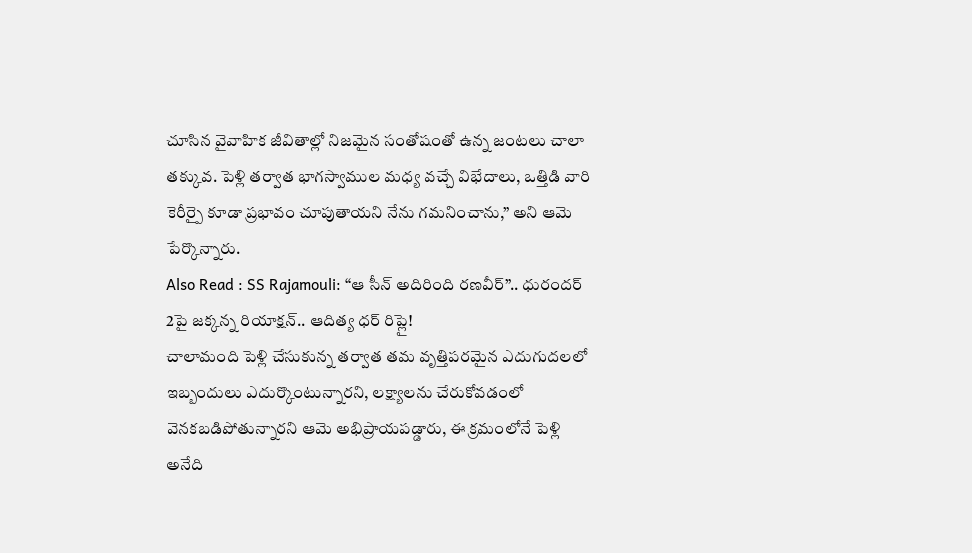చూసిన వైవాహిక జీవితాల్లో నిజమైన సంతోషంతో ఉన్న జంటలు చాలా తక్కువ. పెళ్లి తర్వాత భాగస్వాముల మధ్య వచ్చే విభేదాలు, ఒత్తిడి వారి కెరీర్పై కూడా ప్రభావం చూపుతాయని నేను గమనించాను,” అని ఆమె పేర్కొన్నారు.
Also Read : SS Rajamouli: “ఆ సీన్ అదిరింది రణవీర్”.. ధురందర్ 2పై జక్కన్న రియాక్షన్.. ఆదిత్య ధర్ రిప్లై!
చాలామంది పెళ్లి చేసుకున్న తర్వాత తమ వృత్తిపరమైన ఎదుగుదలలో ఇబ్బందులు ఎదుర్కొంటున్నారని, లక్ష్యాలను చేరుకోవడంలో వెనకబడిపోతున్నారని ఆమె అభిప్రాయపడ్డారు, ఈ క్రమంలోనే పెళ్లి అనేది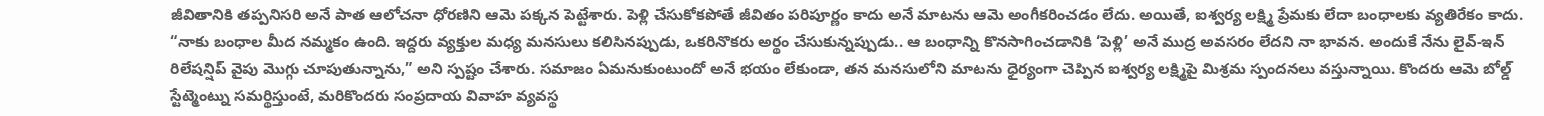జీవితానికి తప్పనిసరి అనే పాత ఆలోచనా ధోరణిని ఆమె పక్కన పెట్టేశారు. పెళ్లి చేసుకోకపోతే జీవితం పరిపూర్ణం కాదు అనే మాటను ఆమె అంగీకరించడం లేదు. అయితే, ఐశ్వర్య లక్ష్మి ప్రేమకు లేదా బంధాలకు వ్యతిరేకం కాదు. “నాకు బంధాల మీద నమ్మకం ఉంది. ఇద్దరు వ్యక్తుల మధ్య మనసులు కలిసినప్పుడు, ఒకరినొకరు అర్థం చేసుకున్నప్పుడు.. ఆ బంధాన్ని కొనసాగించడానికి ‘పెళ్లి’ అనే ముద్ర అవసరం లేదని నా భావన. అందుకే నేను లైవ్-ఇన్ రిలేషన్షిప్ వైపు మొగ్గు చూపుతున్నాను,” అని స్పష్టం చేశారు. సమాజం ఏమనుకుంటుందో అనే భయం లేకుండా, తన మనసులోని మాటను ధైర్యంగా చెప్పిన ఐశ్వర్య లక్ష్మిపై మిశ్రమ స్పందనలు వస్తున్నాయి. కొందరు ఆమె బోల్డ్ స్టేట్మెంట్ను సమర్థిస్తుంటే, మరికొందరు సంప్రదాయ వివాహ వ్యవస్థ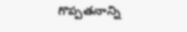గొప్పతనాన్ని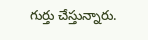గుర్తు చేస్తున్నారు.